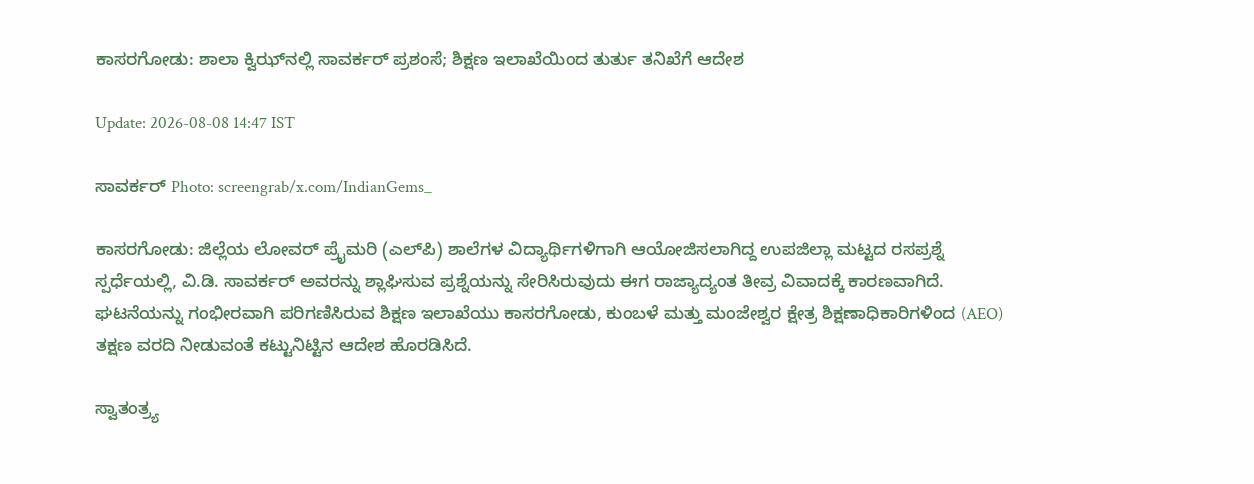ಕಾಸರಗೋಡು: ಶಾಲಾ ಕ್ವಿಝ್‌ನಲ್ಲಿ ಸಾವರ್ಕರ್ ಪ್ರಶಂಸೆ; ಶಿಕ್ಷಣ ಇಲಾಖೆಯಿಂದ ತುರ್ತು ತನಿಖೆಗೆ ಆದೇಶ

Update: 2026-08-08 14:47 IST

ಸಾವರ್ಕರ್‌ Photo: screengrab/x.com/IndianGems_

ಕಾಸರಗೋಡು: ಜಿಲ್ಲೆಯ ಲೋವರ್ ಪ್ರೈಮರಿ (ಎಲ್‌ಪಿ) ಶಾಲೆಗಳ ವಿದ್ಯಾರ್ಥಿಗಳಿಗಾಗಿ ಆಯೋಜಿಸಲಾಗಿದ್ದ ಉಪಜಿಲ್ಲಾ ಮಟ್ಟದ ರಸಪ್ರಶ್ನೆ ಸ್ಪರ್ಧೆಯಲ್ಲಿ, ವಿ.ಡಿ. ಸಾವರ್ಕರ್ ಅವರನ್ನು ಶ್ಲಾಘಿಸುವ ಪ್ರಶ್ನೆಯನ್ನು ಸೇರಿಸಿರುವುದು ಈಗ ರಾಜ್ಯಾದ್ಯಂತ ತೀವ್ರ ವಿವಾದಕ್ಕೆ ಕಾರಣವಾಗಿದೆ. ಘಟನೆಯನ್ನು ಗಂಭೀರವಾಗಿ ಪರಿಗಣಿಸಿರುವ ಶಿಕ್ಷಣ ಇಲಾಖೆಯು ಕಾಸರಗೋಡು, ಕುಂಬಳೆ ಮತ್ತು ಮಂಜೇಶ್ವರ ಕ್ಷೇತ್ರ ಶಿಕ್ಷಣಾಧಿಕಾರಿಗಳಿಂದ (AEO) ತಕ್ಷಣ ವರದಿ ನೀಡುವಂತೆ ಕಟ್ಟುನಿಟ್ಟಿನ ಆದೇಶ ಹೊರಡಿಸಿದೆ.

ಸ್ವಾತಂತ್ರ್ಯ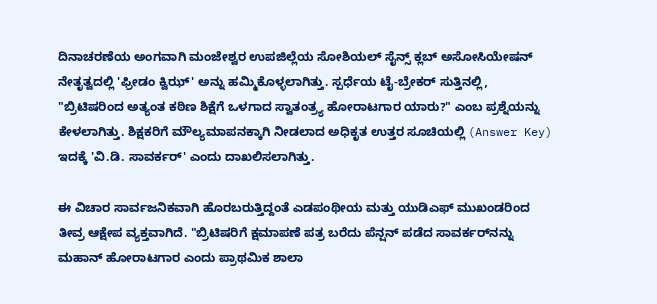ದಿನಾಚರಣೆಯ ಅಂಗವಾಗಿ ಮಂಜೇಶ್ವರ ಉಪಜಿಲ್ಲೆಯ ಸೋಶಿಯಲ್ ಸೈನ್ಸ್ ಕ್ಲಬ್ ಅಸೋಸಿಯೇಷನ್ ನೇತೃತ್ವದಲ್ಲಿ 'ಫ್ರೀಡಂ ಕ್ವಿಝ್' ಅನ್ನು ಹಮ್ಮಿಕೊಳ್ಳಲಾಗಿತ್ತು. ಸ್ಪರ್ಧೆಯ ಟೈ-ಬ್ರೇಕರ್ ಸುತ್ತಿನಲ್ಲಿ, "ಬ್ರಿಟಿಷರಿಂದ ಅತ್ಯಂತ ಕಠಿಣ ಶಿಕ್ಷೆಗೆ ಒಳಗಾದ ಸ್ವಾತಂತ್ರ್ಯ ಹೋರಾಟಗಾರ ಯಾರು?" ಎಂಬ ಪ್ರಶ್ನೆಯನ್ನು ಕೇಳಲಾಗಿತ್ತು. ಶಿಕ್ಷಕರಿಗೆ ಮೌಲ್ಯಮಾಪನಕ್ಕಾಗಿ ನೀಡಲಾದ ಅಧಿಕೃತ ಉತ್ತರ ಸೂಚಿಯಲ್ಲಿ (Answer Key) ಇದಕ್ಕೆ 'ವಿ.ಡಿ. ಸಾವರ್ಕರ್' ಎಂದು ದಾಖಲಿಸಲಾಗಿತ್ತು.

ಈ ವಿಚಾರ ಸಾರ್ವಜನಿಕವಾಗಿ ಹೊರಬರುತ್ತಿದ್ದಂತೆ ಎಡಪಂಥೀಯ ಮತ್ತು ಯುಡಿಎಫ್ ಮುಖಂಡರಿಂದ ತೀವ್ರ ಆಕ್ಷೇಪ ವ್ಯಕ್ತವಾಗಿದೆ. "ಬ್ರಿಟಿಷರಿಗೆ ಕ್ಷಮಾಪಣೆ ಪತ್ರ ಬರೆದು ಪೆನ್ಷನ್ ಪಡೆದ ಸಾವರ್ಕರ್‌ನನ್ನು ಮಹಾನ್ ಹೋರಾಟಗಾರ ಎಂದು ಪ್ರಾಥಮಿಕ ಶಾಲಾ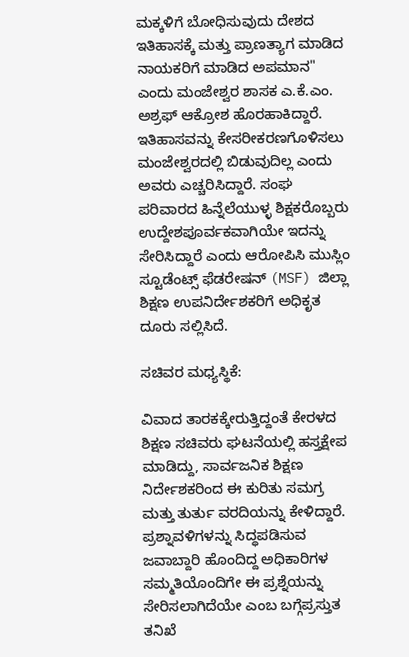ಮಕ್ಕಳಿಗೆ ಬೋಧಿಸುವುದು ದೇಶದ ಇತಿಹಾಸಕ್ಕೆ ಮತ್ತು ಪ್ರಾಣತ್ಯಾಗ ಮಾಡಿದ ನಾಯಕರಿಗೆ ಮಾಡಿದ ಅಪಮಾನ" ಎಂದು ಮಂಜೇಶ್ವರ ಶಾಸಕ ಎ.ಕೆ.ಎಂ. ಅಶ್ರಫ್ ಆಕ್ರೋಶ ಹೊರಹಾಕಿದ್ದಾರೆ. ಇತಿಹಾಸವನ್ನು ಕೇಸರೀಕರಣಗೊಳಿಸಲು ಮಂಜೇಶ್ವರದಲ್ಲಿ ಬಿಡುವುದಿಲ್ಲ ಎಂದು ಅವರು ಎಚ್ಚರಿಸಿದ್ದಾರೆ. ಸಂಘ ಪರಿವಾರದ ಹಿನ್ನೆಲೆಯುಳ್ಳ ಶಿಕ್ಷಕರೊಬ್ಬರು ಉದ್ದೇಶಪೂರ್ವಕವಾಗಿಯೇ ಇದನ್ನು ಸೇರಿಸಿದ್ದಾರೆ ಎಂದು ಆರೋಪಿಸಿ ಮುಸ್ಲಿಂ ಸ್ಟೂಡೆಂಟ್ಸ್ ಫೆಡರೇಷನ್ (MSF) ಜಿಲ್ಲಾ ಶಿಕ್ಷಣ ಉಪನಿರ್ದೇಶಕರಿಗೆ ಅಧಿಕೃತ ದೂರು ಸಲ್ಲಿಸಿದೆ.

ಸಚಿವರ ಮಧ್ಯಸ್ಥಿಕೆ:

ವಿವಾದ ತಾರಕಕ್ಕೇರುತ್ತಿದ್ದಂತೆ ಕೇರಳದ ಶಿಕ್ಷಣ ಸಚಿವರು ಘಟನೆಯಲ್ಲಿ ಹಸ್ತಕ್ಷೇಪ ಮಾಡಿದ್ದು, ಸಾರ್ವಜನಿಕ ಶಿಕ್ಷಣ ನಿರ್ದೇಶಕರಿಂದ ಈ ಕುರಿತು ಸಮಗ್ರ ಮತ್ತು ತುರ್ತು ವರದಿಯನ್ನು ಕೇಳಿದ್ದಾರೆ. ಪ್ರಶ್ನಾವಳಿಗಳನ್ನು ಸಿದ್ಧಪಡಿಸುವ ಜವಾಬ್ದಾರಿ ಹೊಂದಿದ್ದ ಅಧಿಕಾರಿಗಳ ಸಮ್ಮತಿಯೊಂದಿಗೇ ಈ ಪ್ರಶ್ನೆಯನ್ನು ಸೇರಿಸಲಾಗಿದೆಯೇ ಎಂಬ ಬಗ್ಗೆಪ್ರಸ್ತುತ ತನಿಖೆ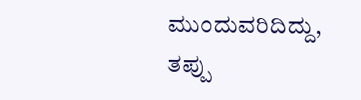ಮುಂದುವರಿದಿದ್ದು, ತಪ್ಪು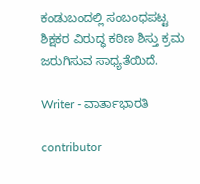ಕಂಡುಬಂದಲ್ಲಿ ಸಂಬಂಧಪಟ್ಟ ಶಿಕ್ಷಕರ ವಿರುದ್ಧ ಕಠಿಣ ಶಿಸ್ತು ಕ್ರಮ ಜರುಗಿಸುವ ಸಾಧ್ಯತೆಯಿದೆ.

Writer - ವಾರ್ತಾಭಾರತಿ

contributor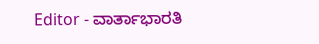Editor - ವಾರ್ತಾಭಾರತಿ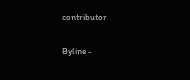contributor

Byline -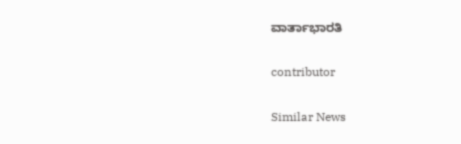ವಾರ್ತಾಭಾರತಿ

contributor

Similar News